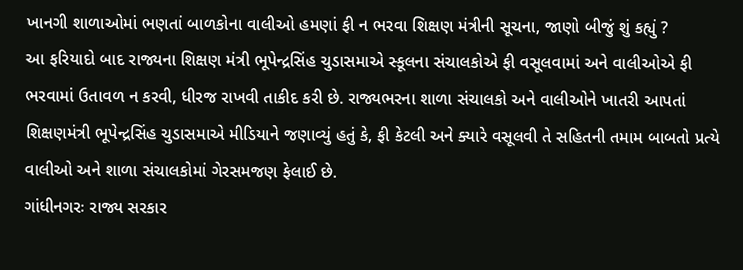ખાનગી શાળાઓમાં ભણતાં બાળકોના વાલીઓ હમણાં ફી ન ભરવા શિક્ષણ મંત્રીની સૂચના, જાણો બીજું શું કહ્યું ?
આ ફરિયાદો બાદ રાજ્યના શિક્ષણ મંત્રી ભૂપેન્દ્રસિંહ ચુડાસમાએ સ્કૂલના સંચાલકોએ ફી વસૂલવામાં અને વાલીઓએ ફી ભરવામાં ઉતાવળ ન કરવી, ધીરજ રાખવી તાકીદ કરી છે. રાજ્યભરના શાળા સંચાલકો અને વાલીઓને ખાતરી આપતાં શિક્ષણમંત્રી ભૂપેન્દ્રસિંહ ચુડાસમાએ મીડિયાને જણાવ્યું હતું કે, ફી કેટલી અને ક્યારે વસૂલવી તે સહિતની તમામ બાબતો પ્રત્યે વાલીઓ અને શાળા સંચાલકોમાં ગેરસમજણ ફેલાઈ છે.
ગાંધીનગરઃ રાજ્ય સરકાર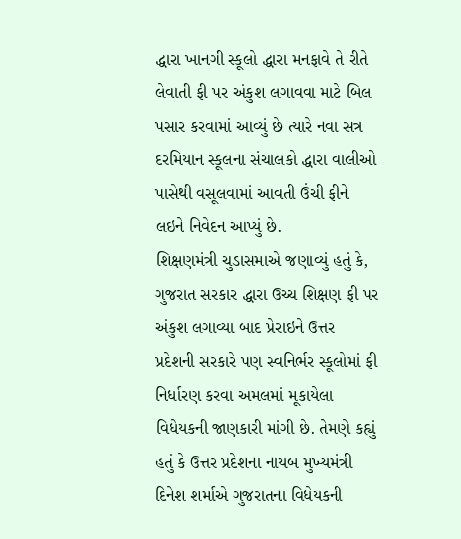દ્ધારા ખાનગી સ્કૂલો દ્ધારા મનફાવે તે રીતે લેવાતી ફી પર અંકુશ લગાવવા માટે બિલ પસાર કરવામાં આવ્યું છે ત્યારે નવા સત્ર દરમિયાન સ્કૂલના સંચાલકો દ્ધારા વાલીઓ પાસેથી વસૂલવામાં આવતી ઉંચી ફીને લઇને નિવેદન આપ્યું છે.
શિક્ષણમંત્રી ચુડાસમાએ જણાવ્યું હતું કે, ગુજરાત સરકાર દ્ધારા ઉચ્ચ શિક્ષણ ફી પર અંકુશ લગાવ્યા બાદ પ્રેરાઇને ઉત્તર પ્રદેશની સરકારે પણ સ્વનિર્ભર સ્કૂલોમાં ફી નિર્ધારણ કરવા અમલમાં મૂકાયેલા વિધેયકની જાણકારી માંગી છે. તેમણે કહ્યું હતું કે ઉત્તર પ્રદેશના નાયબ મુખ્યમંત્રી દિનેશ શર્માએ ગુજરાતના વિધેયકની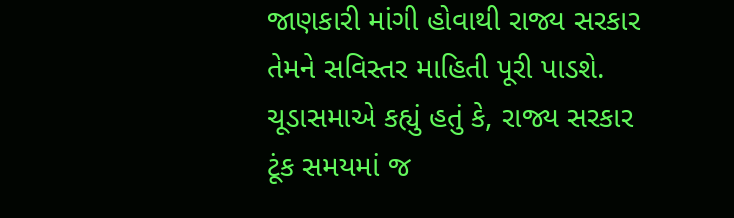જાણકારી માંગી હોવાથી રાજ્ય સરકાર તેમને સવિસ્તર માહિતી પૂરી પાડશે.
ચૂડાસમાએ કહ્યું હતું કે, રાજ્ય સરકાર ટૂંક સમયમાં જ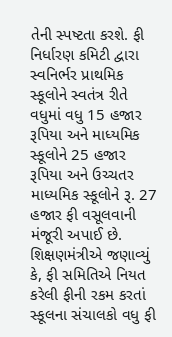તેની સ્પષ્ટતા કરશે. ફી નિર્ધારણ કમિટી દ્વારા સ્વનિર્ભર પ્રાથમિક સ્કૂલોને સ્વતંત્ર રીતે વધુમાં વધુ 15 હજાર રૂપિયા અને માધ્યમિક સ્કૂલોને 25 હજાર રૂપિયા અને ઉચ્ચતર માધ્યમિક સ્કૂલોને રૂ. 27 હજાર ફી વસૂલવાની મંજૂરી અપાઈ છે.
શિક્ષણમંત્રીએ જણાવ્યું કે, ફી સમિતિએ નિયત કરેલી ફીની રકમ કરતાં સ્કૂલના સંચાલકો વધુ ફી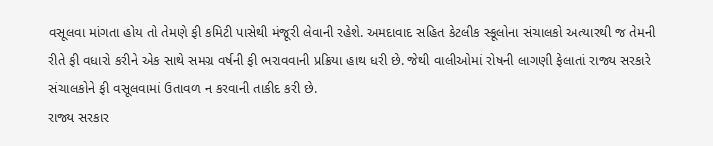વસૂલવા માંગતા હોય તો તેમણે ફી કમિટી પાસેથી મંજૂરી લેવાની રહેશે. અમદાવાદ સહિત કેટલીક સ્કૂલોના સંચાલકો અત્યારથી જ તેમની રીતે ફી વધારો કરીને એક સાથે સમગ્ર વર્ષની ફી ભરાવવાની પ્રક્રિયા હાથ ધરી છે. જેથી વાલીઓમાં રોષની લાગણી ફેલાતાં રાજ્ય સરકારે સંચાલકોને ફી વસૂલવામાં ઉતાવળ ન કરવાની તાકીદ કરી છે.
રાજ્ય સરકાર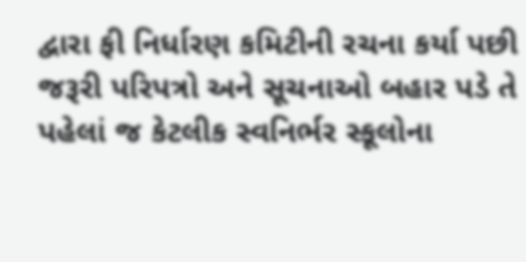દ્વારા ફી નિર્ધારણ કમિટીની રચના કર્યા પછી જરૂરી પરિપત્રો અને સૂચનાઓ બહાર પડે તે પહેલાં જ કેટલીક સ્વનિર્ભર સ્કૂલોના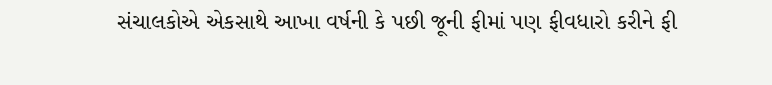સંચાલકોએ એકસાથે આખા વર્ષની કે પછી જૂની ફીમાં પણ ફીવધારો કરીને ફી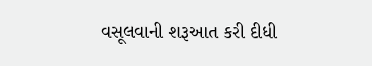વસૂલવાની શરૂઆત કરી દીધી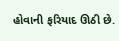હોવાની ફરિયાદ ઊઠી છે.